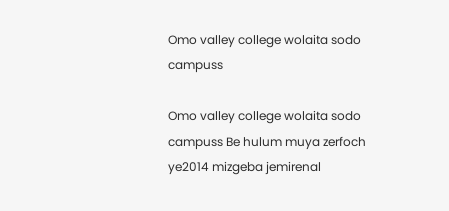Omo valley college wolaita sodo campuss

Omo valley college wolaita sodo  campuss Be hulum muya zerfoch ye2014 mizgeba jemirenal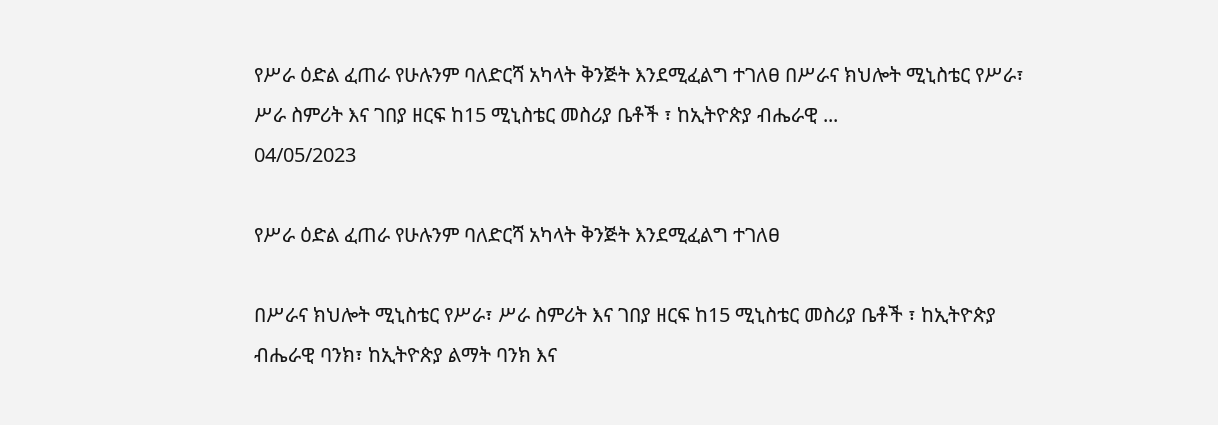የሥራ ዕድል ፈጠራ የሁሉንም ባለድርሻ አካላት ቅንጅት እንደሚፈልግ ተገለፀ በሥራና ክህሎት ሚኒስቴር የሥራ፣ ሥራ ስምሪት እና ገበያ ዘርፍ ከ15 ሚኒስቴር መስሪያ ቤቶች ፣ ከኢትዮጵያ ብሔራዊ ...
04/05/2023

የሥራ ዕድል ፈጠራ የሁሉንም ባለድርሻ አካላት ቅንጅት እንደሚፈልግ ተገለፀ

በሥራና ክህሎት ሚኒስቴር የሥራ፣ ሥራ ስምሪት እና ገበያ ዘርፍ ከ15 ሚኒስቴር መስሪያ ቤቶች ፣ ከኢትዮጵያ ብሔራዊ ባንክ፣ ከኢትዮጵያ ልማት ባንክ እና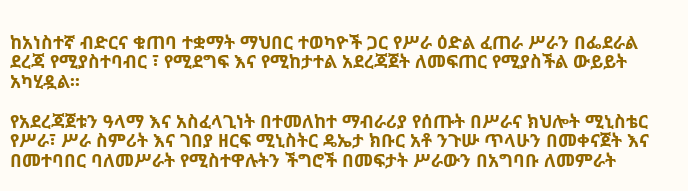ከአነስተኛ ብድርና ቁጠባ ተቋማት ማህበር ተወካዮች ጋር የሥራ ዕድል ፈጠራ ሥራን በፌደራል ደረጃ የሚያስተባብር ፣ የሚደግፍ እና የሚከታተል አደረጃጀት ለመፍጠር የሚያስችል ውይይት አካሂዷል፡፡

የአደረጃጀቱን ዓላማ እና አስፈላጊነት በተመለከተ ማብራሪያ የሰጡት በሥራና ክህሎት ሚኒስቴር የሥራ፣ ሥራ ስምሪት እና ገበያ ዘርፍ ሚኒስትር ዴኤታ ክቡር አቶ ንጉሡ ጥላሁን በመቀናጀት እና በመተባበር ባለመሥራት የሚስተዋሉትን ችግሮች በመፍታት ሥራውን በአግባቡ ለመምራት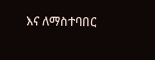እና ለማስተባበር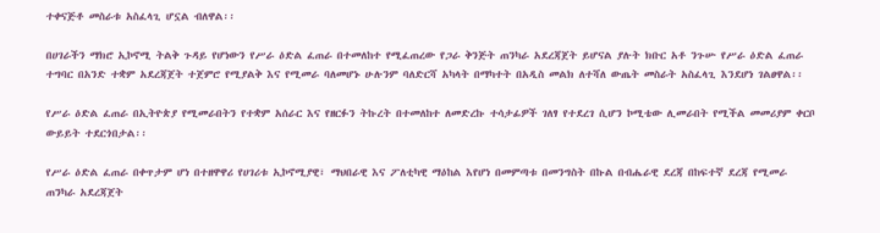ተቀናጅቶ መስራቱ አስፈላጊ ሆኗል ብለዋል፡፡

በሀገራችን ማክሮ ኢኮኖሚ ትልቅ ጉዳይ የሆነውን የሥራ ዕድል ፈጠራ በተመለከተ የሚፈጠረው የጋራ ቅንጅት ጠንካራ አደረጃጀት ይሆናል ያሉት ክቡር አቶ ንጉሡ የሥራ ዕድል ፈጠራ ተግባር በአንድ ተቋም አደረጃጀት ተጀምሮ የሚያልቅ እና የሚመራ ባለመሆኑ ሁሉንም ባለድርሻ አካላት በማካተት በአዲስ መልክ ለተሻለ ውጤት መስራት አስፈላጊ እንደሆነ ገልፀዋል፡፡

የሥራ ዕድል ፈጠራ በኢትዮጵያ የሚመራበትን የተቋም አሰራር እና የዘርፉን ትኩረት በተመለከተ ለመድረኩ ተሳታፊዎች ገለፃ የተደረገ ሲሆን ኮሚቴው ሊመራበት የሚችል መመሪያም ቀርቦ ውይይት ተደርጎበታል፡፡

የሥራ ዕድል ፈጠራ በቀጥታም ሆነ በተዘዋዋሪ የሀገሪቱ ኢኮኖሚያዊ፣ ማህበራዊ እና ፖለቲካዊ ማዕከል እየሆነ በመምጣቱ በመንግስት በኩል በብሔራዊ ደረጃ በከፍተኛ ደረጃ የሚመራ ጠንካራ አደረጃጀት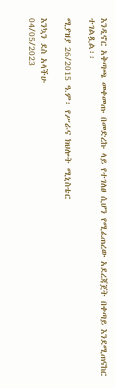እንዲኖር አቅጣጫ መቀመጡ በመድረኩ ላይ የተገለፀ ሲሆን የሚፈጠረው አደረጃጀት በቀጣይ እንደሚጠናከር ተገልጿል፡፡

ሚያዝያ 26/2015 ዓ.ም፡ የሥራና ክህሎት ሚኒስቴር

እንኳን ደስ አላችሁ
04/05/2023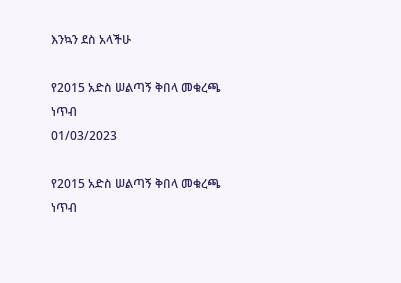እንኳን ደስ አላችሁ

የ2015 አድስ ሠልጣኝ ቅበላ መቁረጫ ነጥብ
01/03/2023

የ2015 አድስ ሠልጣኝ ቅበላ መቁረጫ ነጥብ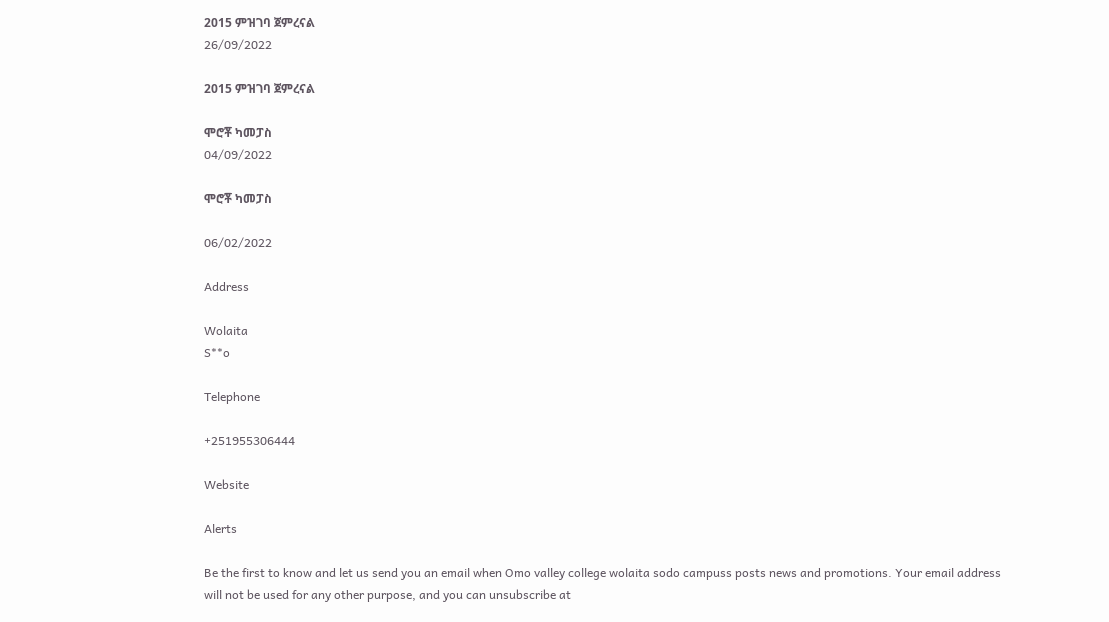2015 ምዝገባ ጀምረናል
26/09/2022

2015 ምዝገባ ጀምረናል

ሞሮቾ ካመፓስ
04/09/2022

ሞሮቾ ካመፓስ

06/02/2022

Address

Wolaita
S**o

Telephone

+251955306444

Website

Alerts

Be the first to know and let us send you an email when Omo valley college wolaita sodo campuss posts news and promotions. Your email address will not be used for any other purpose, and you can unsubscribe at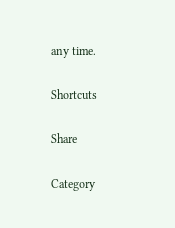any time.

Shortcuts

Share

Category